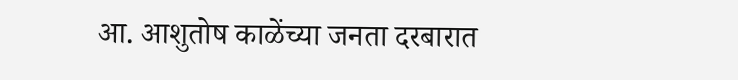आ. आशुतोष काळेंच्या जनता दरबारात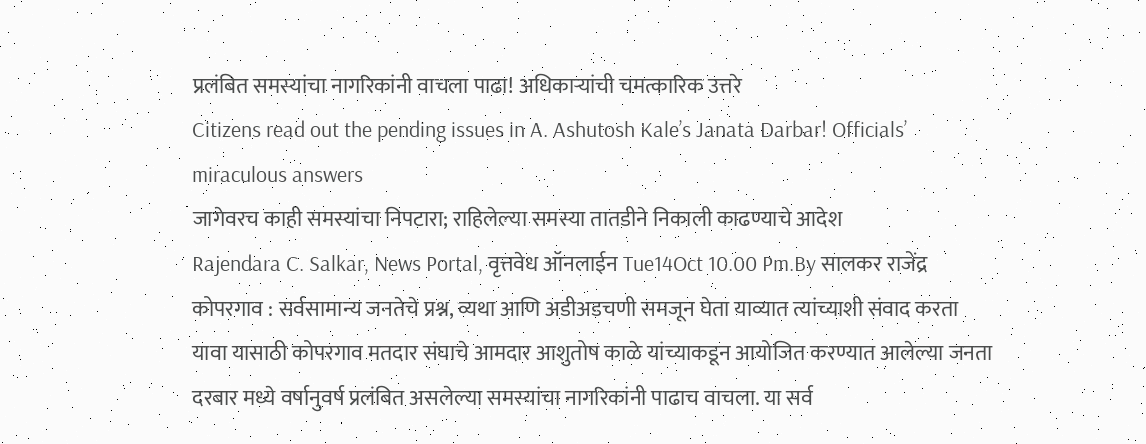प्रलंबित समस्यांचा नागरिकांनी वाचला पाढा! अधिकाऱ्यांची चमत्कारिक उत्तरे
Citizens read out the pending issues in A. Ashutosh Kale’s Janata Darbar! Officials’ miraculous answers
जागेवरच काही समस्यांचा निपटारा; राहिलेल्या समस्या तातडीने निकाली काढण्याचे आदेश
Rajendara C. Salkar, News Portal, वृत्तवेध ऑनलाईन Tue14Oct 10.00 Pm.By सालकर राजेंद्र
कोपरगाव : सर्वसामान्य जनतेचे प्रश्न, व्यथा आणि अडीअडचणी समजून घेता याव्यात त्यांच्याशी संवाद करता यावा यासाठी कोपरगाव मतदार संघाचे आमदार आशुतोष काळे यांच्याकडून आयोजित करण्यात आलेल्या जनता दरबार मध्ये वर्षानुवर्ष प्रलंबित असलेल्या समस्यांचा नागरिकांनी पाढाच वाचला. या सर्व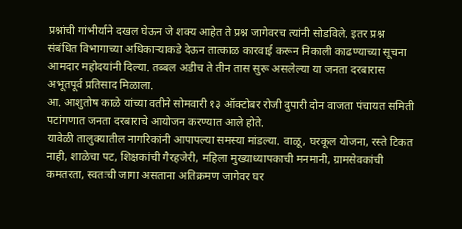प्रश्नांची गांभीर्याने दखल घेऊन जे शक्य आहेत ते प्रश्न जागेवरच त्यांनी सोडविले. इतर प्रश्न संबंधित विभागाच्या अधिकाऱ्याकडे देऊन तात्काळ कारवाई करून निकाली काढण्याच्या सूचना आमदार महोदयांनी दिल्या. तब्बल अडीच ते तीन तास सुरू असलेल्या या जनता दरबारास अभूतपूर्व प्रतिसाद मिळाला.
आ. आशुतोष काळे यांच्या वतीने सोमवारी १३ ऑक्टोबर रोजी दुपारी दोन वाजता पंचायत समिती पटांगणात जनता दरबाराचे आयोजन करण्यात आले होते.
यावेळी तालुक्यातील नागरिकांनी आपापल्या समस्या मांडल्या. वाळू, घरकूल योजना, रस्ते टिकत नाही, शाळेचा पट, शिक्षकांची गैरहजेरी, महिला मुख्याध्यापकाची मनमानी, ग्रामसेवकांची कमतरता, स्वतःची जागा असताना अतिक्रमण जागेवर घर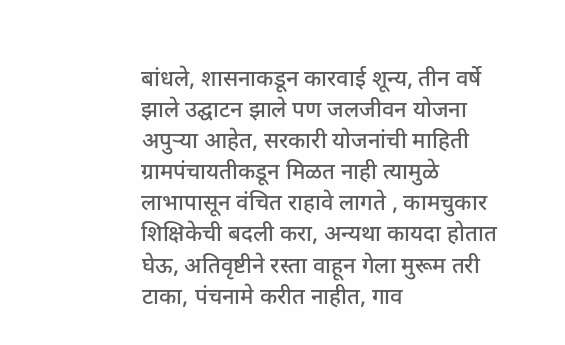बांधले, शासनाकडून कारवाई शून्य, तीन वर्षे झाले उद्घाटन झाले पण जलजीवन योजना अपुऱ्या आहेत, सरकारी योजनांची माहिती ग्रामपंचायतीकडून मिळत नाही त्यामुळे लाभापासून वंचित राहावे लागते , कामचुकार शिक्षिकेची बदली करा, अन्यथा कायदा होतात घेऊ, अतिवृष्टीने रस्ता वाहून गेला मुरूम तरी टाका, पंचनामे करीत नाहीत, गाव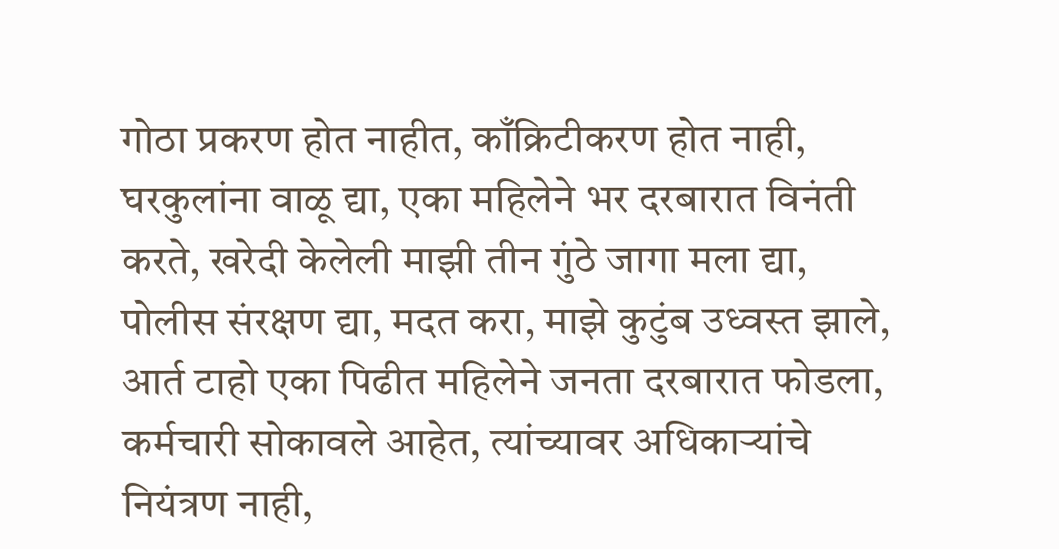गोठा प्रकरण होत नाहीत, काँक्रिटीकरण होत नाही, घरकुलांना वाळू द्या, एका महिलेने भर दरबारात विनंती करते, खरेदी केलेली माझी तीन गुंठे जागा मला द्या, पोलीस संरक्षण द्या, मदत करा, माझे कुटुंब उध्वस्त झाले, आर्त टाहो एका पिढीत महिलेने जनता दरबारात फोडला, कर्मचारी सोकावले आहेत, त्यांच्यावर अधिकाऱ्यांचे नियंत्रण नाही,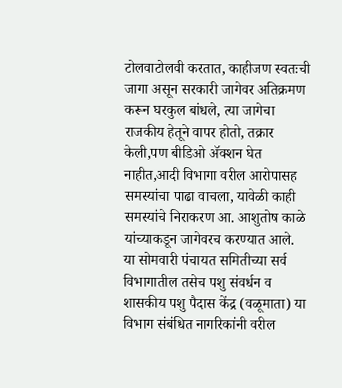टोलवाटोलवी करतात, काहीजण स्वतःची जागा असून सरकारी जागेवर अतिक्रमण करून घरकुल बांधले, त्या जागेचा राजकीय हेतूने वापर होतो, तक्रार केली,पण बीडिओ ॲक्शन घेत नाहीत,आदी विभागा वरील आरोपासह समस्यांचा पाढा वाचला, यावेळी काही समस्यांचे निराकरण आ. आशुतोष काळे यांच्याकडून जागेवरच करण्यात आले.
या सोमवारी पंचायत समितीच्या सर्व विभागातील तसेच पशु संवर्धन व शासकीय पशु पैदास केंद्र (वळूमाता) या विभाग संबंधित नागरिकांनी वरील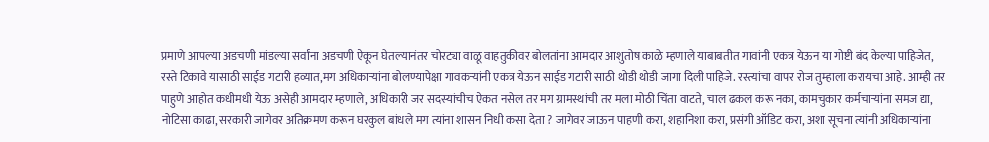प्रमाणे आपल्या अडचणी मांडल्या सर्वांना अडचणी ऐकून घेतल्यानंतर चोरट्या वाळू वाहतुकीवर बोलतांना आमदार आशुतोष काळे म्हणाले याबाबतीत गावांनी एकत्र येऊन या गोष्टी बंद केल्या पाहिजेत, रस्ते टिकावे यासाठी साईड गटारी हव्यात,मग अधिकाऱ्यांना बोलण्यापेक्षा गावकऱ्यांनी एकत्र येऊन साईड गटारी साठी थोडी थोडी जागा दिली पाहिजे. रस्त्यांचा वापर रोज तुम्हाला करायचा आहे. आम्ही तर पाहुणे आहोत कधीमधी येऊ असेही आमदार म्हणाले, अधिकारी जर सदस्यांचीच ऐकत नसेल तर मग ग्रामस्थांची तर मला मोठी चिंता वाटते, चाल ढकल करू नका, कामचुकार कर्मचाऱ्यांना समज द्या, नोटिसा काढा, सरकारी जागेवर अतिक्रमण करून घरकुल बांधले मग त्यांना शासन निधी कसा देता ? जागेवर जाऊन पाहणी करा, शहानिशा करा, प्रसंगी ऑडिट करा, अशा सूचना त्यांनी अधिकाऱ्यांना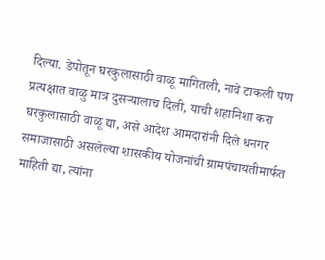दिल्या. डेपोतून घरकुलासाठी वाळू मागितली, नावे टाकली पण प्रत्यक्षात वाळु मात्र दुसऱ्यालाच दिली, याची शहानिशा करा घरकुलासाठी वाळू द्या, असे आदेश आमदारांनी दिले धनगर समाजासाठी असलेल्या शासकीय योजनांची ग्रामपंचायतीमार्फत माहिती द्या, त्यांना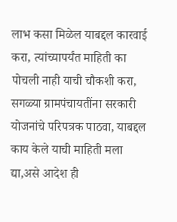लाभ कसा मिळेल याबद्दल कारवाई करा, त्यांच्यापर्यंत माहिती का पोचली नाही याची चौकशी करा, सगळ्या ग्रामपंचायतींना सरकारी योजनांचे परिपत्रक पाठवा, याबद्दल काय केले याची माहिती मला द्या,असे आदेश ही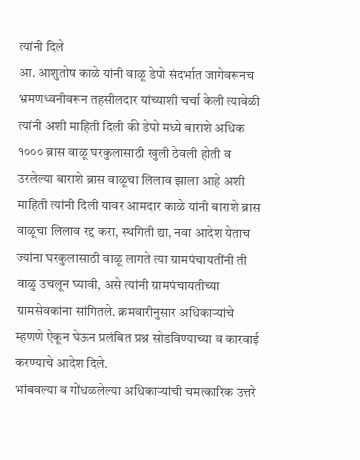त्यांनी दिले
आ. आशुतोष काळे यांनी वाळू डेपो संदर्भात जागेवरूनच भ्रमणध्वनीवरून तहसीलदार यांच्याशी चर्चा केली त्यावेळी त्यांनी अशी माहिती दिली की डेपो मध्ये बाराशे अधिक १००० ब्रास वाळू घरकुलासाठी खुली ठेवली होती व उरलेल्या बाराशे ब्रास वाळूचा लिलाव झाला आहे अशी माहिती त्यांनी दिली यावर आमदार काळे यांनी बाराशे ब्रास वाळूचा लिलाव रद्द करा, स्थगिती द्या, नवा आदेश येताच ज्यांना घरकुलासाठी वाळू लागते त्या ग्रामपंचायतींनी ती वाळु उचलून घ्यावी, असे त्यांनी ग्रामपंचायतीच्या ग्रामसेवकांना सांगितले. क्रमवारीनुसार अधिकाऱ्यांचे म्हणणे ऐकून घेऊन प्रलंबित प्रश्न सोडविण्याच्या व कारवाई करण्याचे आदेश दिले.
भांबवल्या व गोंधळलेल्या अधिकाऱ्यांची चमत्कारिक उत्तरे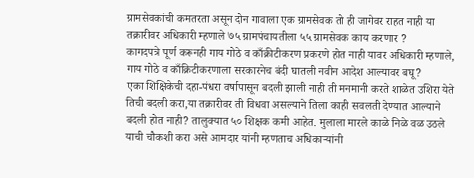ग्रामसेवकांची कमतरता असून दोन गावाला एक ग्रामसेवक तो ही जागेवर राहत नाही या तक्रारीवर अधिकारी म्हणाले ७५ ग्रामपंचायतीला ५५ ग्रामसेवक काय करणार ?
कागदपत्रे पूर्ण करूनही गाय गोठे व काँक्रीटीकरण प्रकरणे होत नाही यावर अधिकारी म्हणाले, गाय गोठे व काँक्रिटीकरणाला सरकारनेच बंदी घातली नवीन आदेश आल्यावर बघू?
एका शिक्षिकेची दहा-पंधरा वर्षापासून बदली झाली नाही ती मनमानी करते शाळेत उशिरा येते तिची बदली करा,या तक्रारीवर ती विधवा असल्याने तिला काही सवलती देण्यात आल्याने बदली होत नाही? तालुक्यात ५० शिक्षक कमी आहेत. मुलाला मारले काळे निळे वळ उठले याची चौकशी करा असे आमदार यांनी म्हणताच अधिकाऱ्यांनी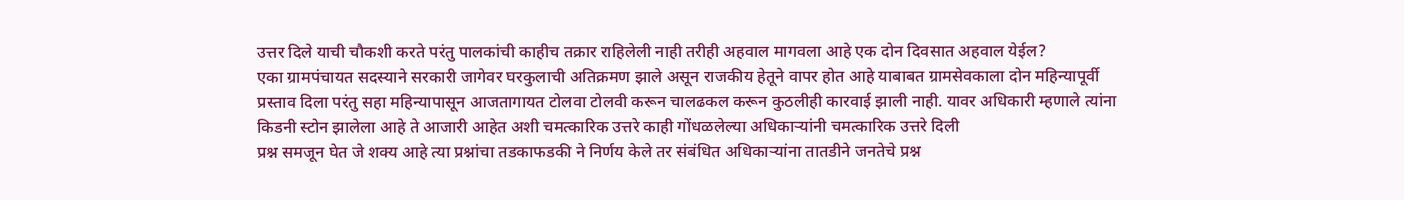उत्तर दिले याची चौकशी करते परंतु पालकांची काहीच तक्रार राहिलेली नाही तरीही अहवाल मागवला आहे एक दोन दिवसात अहवाल येईल?
एका ग्रामपंचायत सदस्याने सरकारी जागेवर घरकुलाची अतिक्रमण झाले असून राजकीय हेतूने वापर होत आहे याबाबत ग्रामसेवकाला दोन महिन्यापूर्वी प्रस्ताव दिला परंतु सहा महिन्यापासून आजतागायत टोलवा टोलवी करून चालढकल करून कुठलीही कारवाई झाली नाही. यावर अधिकारी म्हणाले त्यांना किडनी स्टोन झालेला आहे ते आजारी आहेत अशी चमत्कारिक उत्तरे काही गोंधळलेल्या अधिकाऱ्यांनी चमत्कारिक उत्तरे दिली
प्रश्न समजून घेत जे शक्य आहे त्या प्रश्नांचा तडकाफडकी ने निर्णय केले तर संबंधित अधिकाऱ्यांना तातडीने जनतेचे प्रश्न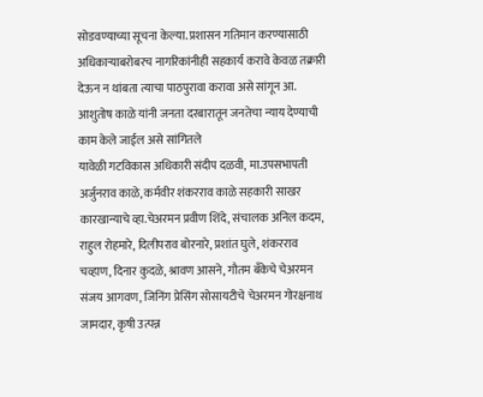सोडवण्याच्या सूचना केल्या. प्रशासन गतिमान करण्यासाठी अधिकाऱ्याबरोबरच नागरिकांनीही सहकार्य करावे केवळ तक्रारी देऊन न थांबता त्याचा पाठपुरावा करावा असे सांगून आ. आशुतोष काळे यांनी जनता दरबारातून जनतेचा न्याय देण्याची काम केले जाईल असे सांगितले
यावेळी गटविकास अधिकारी संदीप दळवी, मा.उपसभापती अर्जुनराव काळे, कर्मवीर शंकरराव काळे सहकारी साखर कारखान्याचे व्हा.चेअरमन प्रवीण शिंदे, संचालक अनिल कदम, राहुल रोहमारे, दिलीपराव बोरनारे, प्रशांत घुले, शंकरराव चव्हाण, दिनार कुदळे, श्रावण आसने, गौतम बँकेचे चेअरमन संजय आगवण, जिनिंग प्रेसिंग सोसायटीचे चेअरमन गोरक्षनाथ जामदार, कृषी उत्पन्न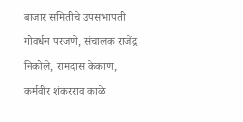बाजार समितीचे उपसभापती गोवर्धन परजणे, संचालक राजेंद्र निकोले, रामदास केकाण, कर्मवीर शंकरराव काळे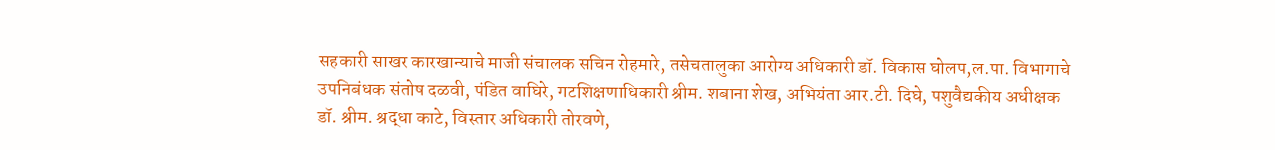सहकारी साखर कारखान्याचे माजी संचालक सचिन रोहमारे, तसेचतालुका आरोग्य अधिकारी डॉ. विकास घोलप,ल.पा. विभागाचे उपनिबंधक संतोष दळवी, पंडित वाघिरे, गटशिक्षणाधिकारी श्रीम. शबाना शेख, अभियंता आर.टी. दिघे, पशुवैद्यकीय अधीक्षक डॉ. श्रीम. श्रद्धा काटे, विस्तार अधिकारी तोरवणे,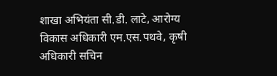शाखा अभियंता सी.डी. लाटे, आरोग्य विकास अधिकारी एम.एस.पथवे, कृषी अधिकारी सचिन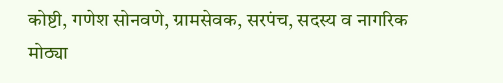कोष्टी, गणेश सोनवणे, ग्रामसेवक, सरपंच, सदस्य व नागरिक मोठ्या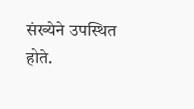संख्येने उपस्थित होते.